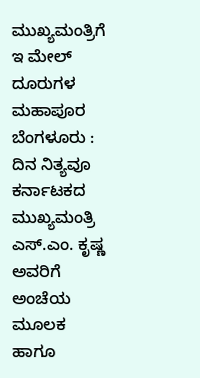ಮುಖ್ಯಮಂತ್ರಿಗೆ ಇ ಮೇಲ್ ದೂರುಗಳ ಮಹಾಪೂರ
ಬೆಂಗಳೂರು : ದಿನ ನಿತ್ಯವೂ ಕರ್ನಾಟಕದ ಮುಖ್ಯಮಂತ್ರಿ ಎಸ್.ಎಂ. ಕೃಷ್ಣ ಅವರಿಗೆ ಅಂಚೆಯ ಮೂಲಕ ಹಾಗೂ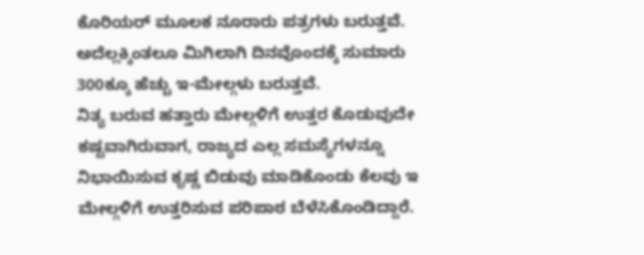ಕೊರಿಯರ್ ಮೂಲಕ ನೂರಾರು ಪತ್ರಗಳು ಬರುತ್ತವೆ. ಅದೆಲ್ಲಕ್ಕಿಂತಲೂ ಮಿಗಿಲಾಗಿ ದಿನವೊಂದಕ್ಕೆ ಸುಮಾರು 300ಕ್ಕೂ ಹೆಚ್ಚು ಇ-ಮೇಲ್ಗಳು ಬರುತ್ತವೆ.
ನಿತ್ಯ ಬರುವ ಹತ್ತಾರು ಮೇಲ್ಗಳಿಗೆ ಉತ್ತರ ಕೊಡುವುದೇ ಕಷ್ಟವಾಗಿರುವಾಗ, ರಾಜ್ಯದ ಎಲ್ಲ ಸಮಸ್ಯೆಗಳನ್ನೂ ನಿಭಾಯಿಸುವ ಕೃಷ್ಣ ಬಿಡುವು ಮಾಡಿಕೊಂಡು ಕೆಲವು ಇ ಮೇಲ್ಗಳಿಗೆ ಉತ್ತರಿಸುವ ಪರಿಪಾಠ ಬೆಳೆಸಿಕೊಂಡಿದ್ದಾರೆ.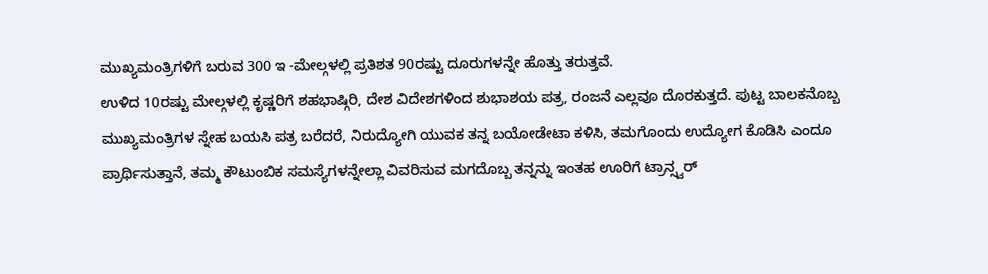ಮುಖ್ಯಮಂತ್ರಿಗಳಿಗೆ ಬರುವ 300 ಇ -ಮೇಲ್ಗಳಲ್ಲಿ ಪ್ರತಿಶತ 90ರಷ್ಟು ದೂರುಗಳನ್ನೇ ಹೊತ್ತು ತರುತ್ತವೆ.
ಉಳಿದ 10ರಷ್ಟು ಮೇಲ್ಗಳಲ್ಲಿ ಕೃಷ್ಣರಿಗೆ ಶಹಭಾಷ್ಗಿರಿ, ದೇಶ ವಿದೇಶಗಳಿಂದ ಶುಭಾಶಯ ಪತ್ರ, ರಂಜನೆ ಎಲ್ಲವೂ ದೊರಕುತ್ತದೆ. ಪುಟ್ಟ ಬಾಲಕನೊಬ್ಬ ಮುಖ್ಯಮಂತ್ರಿಗಳ ಸ್ನೇಹ ಬಯಸಿ ಪತ್ರ ಬರೆದರೆ, ನಿರುದ್ಯೋಗಿ ಯುವಕ ತನ್ನ ಬಯೋಡೇಟಾ ಕಳಿಸಿ, ತಮಗೊಂದು ಉದ್ಯೋಗ ಕೊಡಿಸಿ ಎಂದೂ ಪ್ರಾರ್ಥಿಸುತ್ತಾನೆ, ತಮ್ಮ ಕೌಟುಂಬಿಕ ಸಮಸ್ಯೆಗಳನ್ನೇಲ್ಲಾ ವಿವರಿಸುವ ಮಗದೊಬ್ಬ ತನ್ನನ್ನು ಇಂತಹ ಊರಿಗೆ ಟ್ರಾನ್ಸ್ವರ್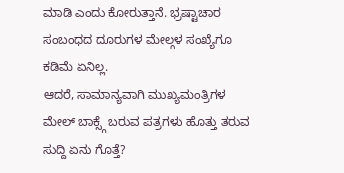ಮಾಡಿ ಎಂದು ಕೋರುತ್ತಾನೆ. ಭ್ರಷ್ಟಾಚಾರ ಸಂಬಂಧದ ದೂರುಗಳ ಮೇಲ್ಗಳ ಸಂಖ್ಯೆಗೂ ಕಡಿಮೆ ಏನಿಲ್ಲ.
ಆದರೆ, ಸಾಮಾನ್ಯವಾಗಿ ಮುಖ್ಯಮಂತ್ರಿಗಳ ಮೇಲ್ ಬಾಕ್ಸ್ಗೆ ಬರುವ ಪತ್ರಗಳು ಹೊತ್ತು ತರುವ ಸುದ್ದಿ ಏನು ಗೊತ್ತೆ?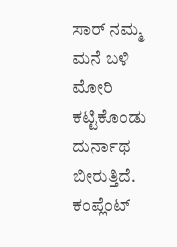ಸಾರ್ ನಮ್ಮ ಮನೆ ಬಳಿ ಮೋರಿ ಕಟ್ಟಿಕೊಂಡು ದುರ್ನಾಥ ಬೀರುತ್ತಿದೆ. ಕಂಪ್ಲೆಂಟ್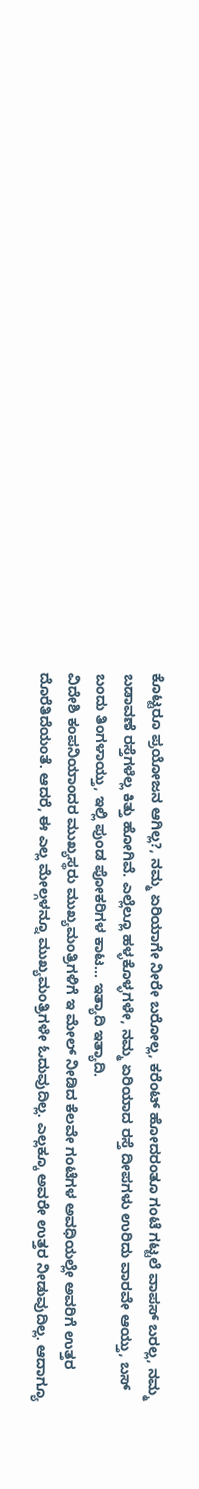ಕೊಟ್ಟರೂ ಪ್ರಯೋಜನ ಆಗಿಲ್ಲ?, ನಮ್ಮ ಏರಿಯಾಗೇ ನೀರೇ ಬರೋಲ್ಲ, ಕರೆಂಟ್ ಹೋದರಂತೂ ಗಂಟೆ ಗಟ್ಟಲೆ ವಾಪಸ್ ಬರಲ್ಲ, ನಮ್ಮ ಬಡಾವಣೆ ರಸ್ತೆಗಳೆಲ್ಲ ಕಿತ್ತು ಹೋಗಿವೆ. ಎಲ್ಲೆಲ್ಲೂ ಹಳ್ಳಕೊಳ್ಳಗಳೇ, ನಮ್ಮ ಏರಿಯಾದ ರಸ್ತೆ ದೀಪಗಳು ಉರಿದು ವಾರವೇ ಆಯ್ತು, ಬಸ್ ಬಂದು ತಿಂಗಳಾಯ್ತು, ಇಲ್ಲಿ ಪುಂಡ ಪೋಕರಿಗಳ ಕಾಟ... ಇತ್ಯಾದಿ ಇತ್ಯಾದಿ.
ವಿದೇಶಿ ಕಂಪನಿಯಾಂದರ ಮುಖ್ಯಸ್ಥರು ಮುಖ್ಯಮಂತ್ರಿಗಳಿಗೆ ಇ ಮೇಲ್ ನೀಡಿದ ಕೆಲವೇ ಗಂಟೆಗಳ ಅವಧಿಯಲ್ಲೇ ಅವರಿಗೆ ಉತ್ತರ ದೊರೆತಿದೆಯಂತೆ. ಆದರೆ, ಈ ಎಲ್ಲ ಮೇಲ್ಗಳನ್ನೂ ಮುಖ್ಯಮಂತ್ರಿಗಳೇ ಓದುವುದಿಲ್ಲ. ಎಲ್ಲಕ್ಕೂ ಅವರೇ ಉತ್ತರ ನೀಡುವುದಿಲ್ಲ. ಆದಾಗ್ಯೂ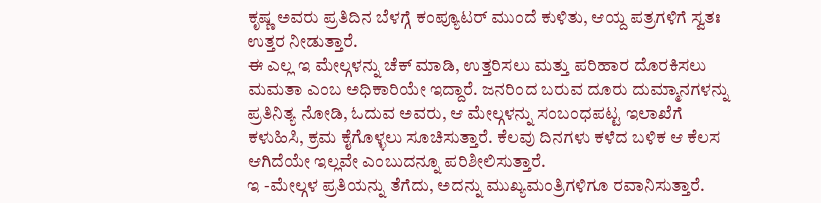ಕೃಷ್ಣ ಅವರು ಪ್ರತಿದಿನ ಬೆಳಗ್ಗೆ ಕಂಪ್ಯೂಟರ್ ಮುಂದೆ ಕುಳಿತು, ಆಯ್ದ ಪತ್ರಗಳಿಗೆ ಸ್ವತಃ ಉತ್ತರ ನೀಡುತ್ತಾರೆ.
ಈ ಎಲ್ಲ ಇ ಮೇಲ್ಗಳನ್ನು ಚೆಕ್ ಮಾಡಿ, ಉತ್ತರಿಸಲು ಮತ್ತು ಪರಿಹಾರ ದೊರಕಿಸಲು ಮಮತಾ ಎಂಬ ಅಧಿಕಾರಿಯೇ ಇದ್ದಾರೆ. ಜನರಿಂದ ಬರುವ ದೂರು ದುಮ್ಮಾನಗಳನ್ನು ಪ್ರತಿನಿತ್ಯ ನೋಡಿ, ಓದುವ ಅವರು, ಆ ಮೇಲ್ಗಳನ್ನು ಸಂಬಂಧಪಟ್ಟ ಇಲಾಖೆಗೆ ಕಳುಹಿಸಿ, ಕ್ರಮ ಕೈಗೊಳ್ಳಲು ಸೂಚಿಸುತ್ತಾರೆ. ಕೆಲವು ದಿನಗಳು ಕಳೆದ ಬಳಿಕ ಆ ಕೆಲಸ ಆಗಿದೆಯೇ ಇಲ್ಲವೇ ಎಂಬುದನ್ನೂ ಪರಿಶೀಲಿಸುತ್ತಾರೆ.
ಇ -ಮೇಲ್ಗಳ ಪ್ರತಿಯನ್ನು ತೆಗೆದು, ಅದನ್ನು ಮುಖ್ಯಮಂತ್ರಿಗಳಿಗೂ ರವಾನಿಸುತ್ತಾರೆ.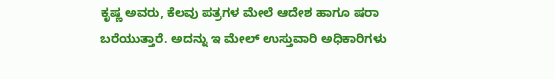ಕೃಷ್ಣ ಅವರು, ಕೆಲವು ಪತ್ರಗಳ ಮೇಲೆ ಆದೇಶ ಹಾಗೂ ಷರಾ ಬರೆಯುತ್ತಾರೆ. ಅದನ್ನು ಇ ಮೇಲ್ ಉಸ್ತುವಾರಿ ಅಧಿಕಾರಿಗಳು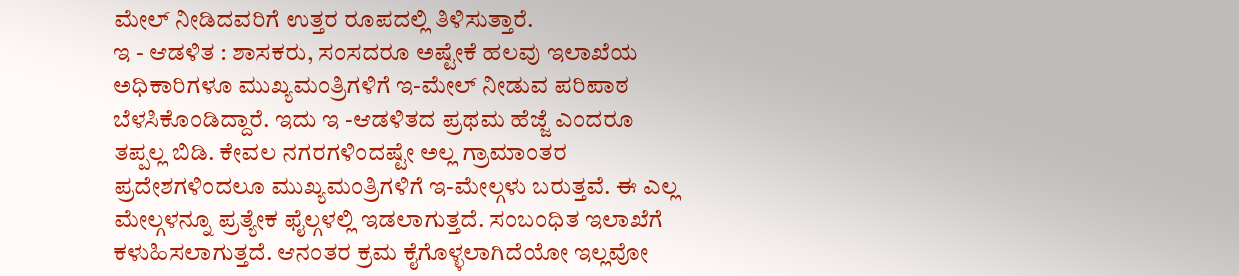ಮೇಲ್ ನೀಡಿದವರಿಗೆ ಉತ್ತರ ರೂಪದಲ್ಲಿ ತಿಳಿಸುತ್ತಾರೆ.
ಇ - ಆಡಳಿತ : ಶಾಸಕರು, ಸಂಸದರೂ ಅಷ್ಟೇಕೆ ಹಲವು ಇಲಾಖೆಯ ಅಧಿಕಾರಿಗಳೂ ಮುಖ್ಯಮಂತ್ರಿಗಳಿಗೆ ಇ-ಮೇಲ್ ನೀಡುವ ಪರಿಪಾಠ ಬೆಳಸಿಕೊಂಡಿದ್ದಾರೆ. ಇದು ಇ -ಆಡಳಿತದ ಪ್ರಥಮ ಹೆಜ್ಜೆ ಎಂದರೂ ತಪ್ಪಲ್ಲ ಬಿಡಿ. ಕೇವಲ ನಗರಗಳಿಂದಷ್ಟೇ ಅಲ್ಲ ಗ್ರಾಮಾಂತರ ಪ್ರದೇಶಗಳಿಂದಲೂ ಮುಖ್ಯಮಂತ್ರಿಗಳಿಗೆ ಇ-ಮೇಲ್ಗಳು ಬರುತ್ತವೆ. ಈ ಎಲ್ಲ ಮೇಲ್ಗಳನ್ನೂ ಪ್ರತ್ಯೇಕ ಫೈಲ್ಗಳಲ್ಲಿ ಇಡಲಾಗುತ್ತದೆ. ಸಂಬಂಧಿತ ಇಲಾಖೆಗೆ ಕಳುಹಿಸಲಾಗುತ್ತದೆ. ಆನಂತರ ಕ್ರಮ ಕೈಗೊಳ್ಳಲಾಗಿದೆಯೋ ಇಲ್ಲವೋ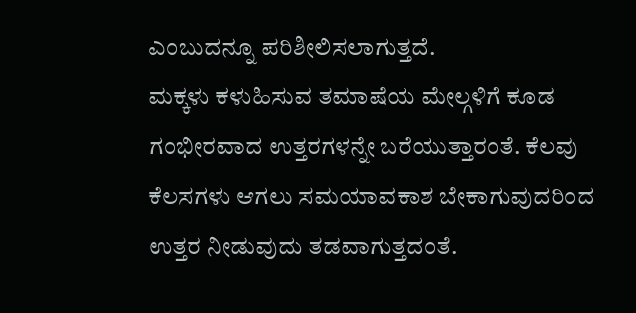ಎಂಬುದನ್ನೂ ಪರಿಶೀಲಿಸಲಾಗುತ್ತದೆ.
ಮಕ್ಕಳು ಕಳುಹಿಸುವ ತಮಾಷೆಯ ಮೇಲ್ಗಳಿಗೆ ಕೂಡ ಗಂಭೀರವಾದ ಉತ್ತರಗಳನ್ನೇ ಬರೆಯುತ್ತಾರಂತೆ. ಕೆಲವು ಕೆಲಸಗಳು ಆಗಲು ಸಮಯಾವಕಾಶ ಬೇಕಾಗುವುದರಿಂದ ಉತ್ತರ ನೀಡುವುದು ತಡವಾಗುತ್ತದಂತೆ.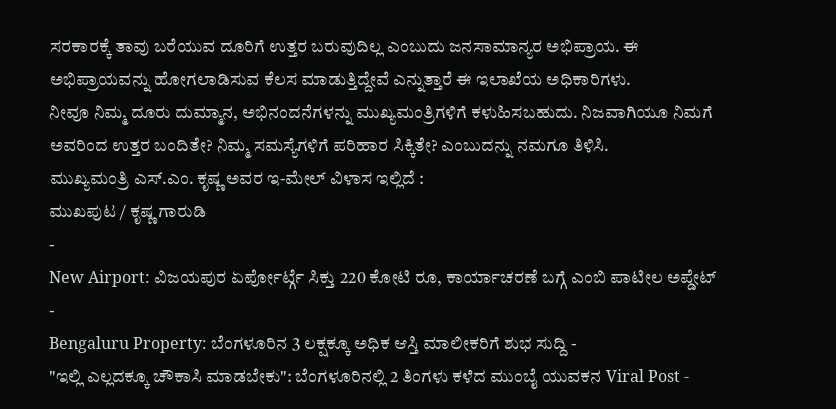ಸರಕಾರಕ್ಕೆ ತಾವು ಬರೆಯುವ ದೂರಿಗೆ ಉತ್ತರ ಬರುವುದಿಲ್ಲ ಎಂಬುದು ಜನಸಾಮಾನ್ಯರ ಅಭಿಪ್ರಾಯ. ಈ ಅಭಿಪ್ರಾಯವನ್ನು ಹೋಗಲಾಡಿಸುವ ಕೆಲಸ ಮಾಡುತ್ತಿದ್ದೇವೆ ಎನ್ನುತ್ತಾರೆ ಈ ಇಲಾಖೆಯ ಅಧಿಕಾರಿಗಳು.
ನೀವೂ ನಿಮ್ಮ ದೂರು ದುಮ್ಮಾನ, ಅಭಿನಂದನೆಗಳನ್ನು ಮುಖ್ಯಮಂತ್ರಿಗಳಿಗೆ ಕಳುಹಿಸಬಹುದು. ನಿಜವಾಗಿಯೂ ನಿಮಗೆ ಅವರಿಂದ ಉತ್ತರ ಬಂದಿತೇ? ನಿಮ್ಮ ಸಮಸ್ಯೆಗಳಿಗೆ ಪರಿಹಾರ ಸಿಕ್ಕಿತೇ? ಎಂಬುದನ್ನು ನಮಗೂ ತಿಳಿಸಿ.
ಮುಖ್ಯಮಂತ್ರಿ ಎಸ್.ಎಂ. ಕೃಷ್ಣ ಅವರ ಇ-ಮೇಲ್ ವಿಳಾಸ ಇಲ್ಲಿದೆ :
ಮುಖಪುಟ / ಕೃಷ್ಣ ಗಾರುಡಿ
-
New Airport: ವಿಜಯಪುರ ಏರ್ಪೋರ್ಟ್ಗೆ ಸಿಕ್ತು 220 ಕೋಟಿ ರೂ, ಕಾರ್ಯಾಚರಣೆ ಬಗ್ಗೆ ಎಂಬಿ ಪಾಟೀಲ ಅಪ್ಡೇಟ್ -
Bengaluru Property: ಬೆಂಗಳೂರಿನ 3 ಲಕ್ಷಕ್ಕೂ ಅಧಿಕ ಆಸ್ತಿ ಮಾಲೀಕರಿಗೆ ಶುಭ ಸುದ್ದಿ -
"ಇಲ್ಲಿ ಎಲ್ಲದಕ್ಕೂ ಚೌಕಾಸಿ ಮಾಡಬೇಕು": ಬೆಂಗಳೂರಿನಲ್ಲಿ 2 ತಿಂಗಳು ಕಳೆದ ಮುಂಬೈ ಯುವಕನ Viral Post -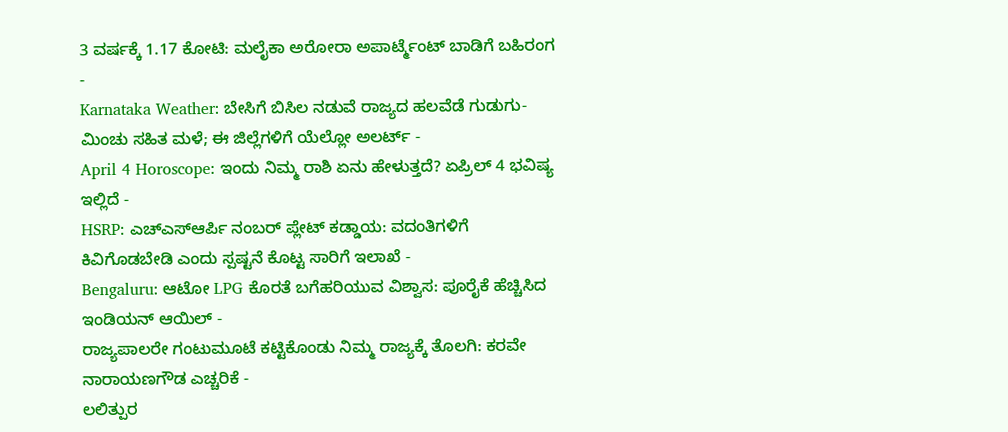3 ವರ್ಷಕ್ಕೆ 1.17 ಕೋಟಿ: ಮಲೈಕಾ ಅರೋರಾ ಅಪಾರ್ಟ್ಮೆಂಟ್ ಬಾಡಿಗೆ ಬಹಿರಂಗ -
Karnataka Weather: ಬೇಸಿಗೆ ಬಿಸಿಲ ನಡುವೆ ರಾಜ್ಯದ ಹಲವೆಡೆ ಗುಡುಗು-ಮಿಂಚು ಸಹಿತ ಮಳೆ; ಈ ಜಿಲ್ಲೆಗಳಿಗೆ ಯೆಲ್ಲೋ ಅಲರ್ಟ್ -
April 4 Horoscope: ಇಂದು ನಿಮ್ಮ ರಾಶಿ ಏನು ಹೇಳುತ್ತದೆ? ಏಪ್ರಿಲ್ 4 ಭವಿಷ್ಯ ಇಲ್ಲಿದೆ -
HSRP: ಎಚ್ಎಸ್ಆರ್ಪಿ ನಂಬರ್ ಪ್ಲೇಟ್ ಕಡ್ಡಾಯ: ವದಂತಿಗಳಿಗೆ ಕಿವಿಗೊಡಬೇಡಿ ಎಂದು ಸ್ಪಷ್ಟನೆ ಕೊಟ್ಟ ಸಾರಿಗೆ ಇಲಾಖೆ -
Bengaluru: ಆಟೋ LPG ಕೊರತೆ ಬಗೆಹರಿಯುವ ವಿಶ್ವಾಸ: ಪೂರೈಕೆ ಹೆಚ್ಚಿಸಿದ ಇಂಡಿಯನ್ ಆಯಿಲ್ -
ರಾಜ್ಯಪಾಲರೇ ಗಂಟುಮೂಟೆ ಕಟ್ಟಿಕೊಂಡು ನಿಮ್ಮ ರಾಜ್ಯಕ್ಕೆ ತೊಲಗಿ: ಕರವೇ ನಾರಾಯಣಗೌಡ ಎಚ್ಚರಿಕೆ -
ಲಲಿತ್ಪುರ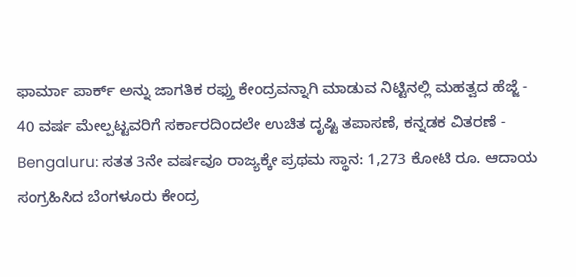ಫಾರ್ಮಾ ಪಾರ್ಕ್ ಅನ್ನು ಜಾಗತಿಕ ರಫ್ತು ಕೇಂದ್ರವನ್ನಾಗಿ ಮಾಡುವ ನಿಟ್ಟಿನಲ್ಲಿ ಮಹತ್ವದ ಹೆಜ್ಜೆ -
40 ವರ್ಷ ಮೇಲ್ಪಟ್ಟವರಿಗೆ ಸರ್ಕಾರದಿಂದಲೇ ಉಚಿತ ದೃಷ್ಟಿ ತಪಾಸಣೆ, ಕನ್ನಡಕ ವಿತರಣೆ -
Bengaluru: ಸತತ 3ನೇ ವರ್ಷವೂ ರಾಜ್ಯಕ್ಕೇ ಪ್ರಥಮ ಸ್ಥಾನ: 1,273 ಕೋಟಿ ರೂ. ಆದಾಯ ಸಂಗ್ರಹಿಸಿದ ಬೆಂಗಳೂರು ಕೇಂದ್ರ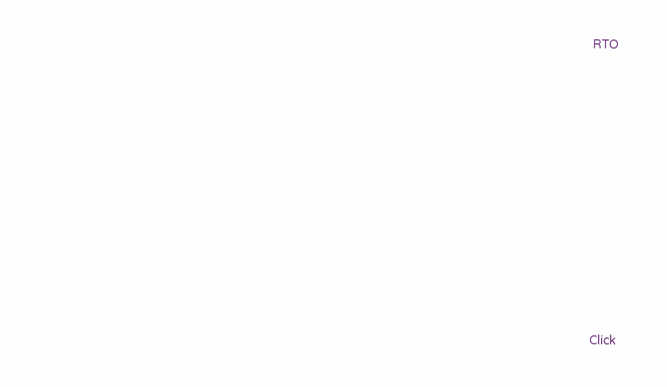RTO












Click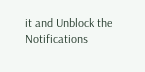it and Unblock the Notifications